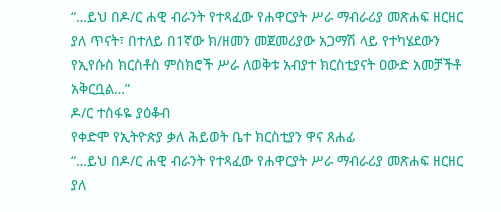“…ይህ በዶ/ር ሐዊ ብራንት የተጻፈው የሐዋርያት ሥራ ማብራሪያ መጽሐፍ ዘርዘር ያለ ጥናት፣ በተለይ በ1ኛው ክ/ዘመን መጀመሪያው አጋማሽ ላይ የተካሄደውን የኢየሱስ ክርስቶስ ምስክሮች ሥራ ለወቅቱ አብያተ ክርስቲያናት ዐውድ አመቻችቶ አቅርቧል…”
ዶ/ር ተስፋዬ ያዕቆብ
የቀድሞ የኢትዮጵያ ቃለ ሕይወት ቤተ ክርስቲያን ዋና ጸሐፊ
“…ይህ በዶ/ር ሐዊ ብራንት የተጻፈው የሐዋርያት ሥራ ማብራሪያ መጽሐፍ ዘርዘር ያለ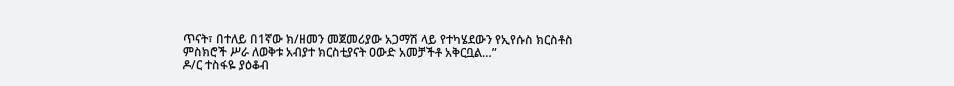ጥናት፣ በተለይ በ1ኛው ክ/ዘመን መጀመሪያው አጋማሽ ላይ የተካሄደውን የኢየሱስ ክርስቶስ ምስክሮች ሥራ ለወቅቱ አብያተ ክርስቲያናት ዐውድ አመቻችቶ አቅርቧል…”
ዶ/ር ተስፋዬ ያዕቆብ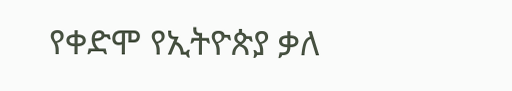የቀድሞ የኢትዮጵያ ቃለ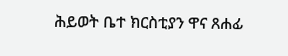ሕይወት ቤተ ክርስቲያን ዋና ጸሐፊ